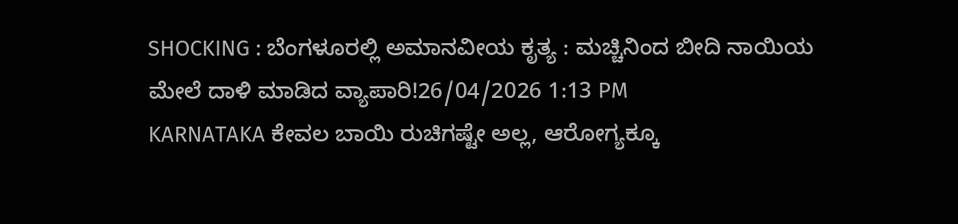SHOCKING : ಬೆಂಗಳೂರಲ್ಲಿ ಅಮಾನವೀಯ ಕೃತ್ಯ : ಮಚ್ಚಿನಿಂದ ಬೀದಿ ನಾಯಿಯ ಮೇಲೆ ದಾಳಿ ಮಾಡಿದ ವ್ಯಾಪಾರಿ!26/04/2026 1:13 PM
KARNATAKA ಕೇವಲ ಬಾಯಿ ರುಚಿಗಷ್ಟೇ ಅಲ್ಲ, ಆರೋಗ್ಯಕ್ಕೂ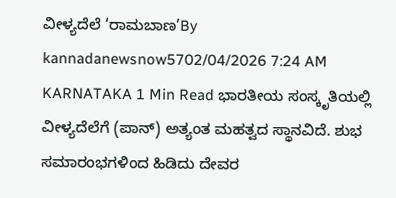ವೀಳ್ಯದೆಲೆ ‘ರಾಮಬಾಣ’By kannadanewsnow5702/04/2026 7:24 AM KARNATAKA 1 Min Read ಭಾರತೀಯ ಸಂಸ್ಕೃತಿಯಲ್ಲಿ ವೀಳ್ಯದೆಲೆಗೆ (ಪಾನ್) ಅತ್ಯಂತ ಮಹತ್ವದ ಸ್ಥಾನವಿದೆ. ಶುಭ ಸಮಾರಂಭಗಳಿಂದ ಹಿಡಿದು ದೇವರ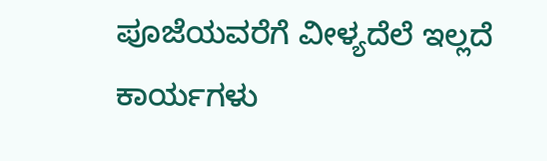ಪೂಜೆಯವರೆಗೆ ವೀಳ್ಯದೆಲೆ ಇಲ್ಲದೆ ಕಾರ್ಯಗಳು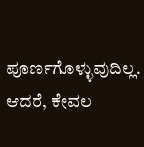ಪೂರ್ಣಗೊಳ್ಳುವುದಿಲ್ಲ. ಆದರೆ, ಕೇವಲ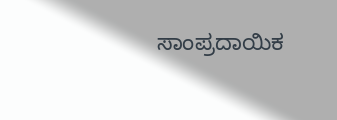ಸಾಂಪ್ರದಾಯಿಕ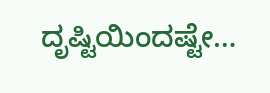ದೃಷ್ಟಿಯಿಂದಷ್ಟೇ…